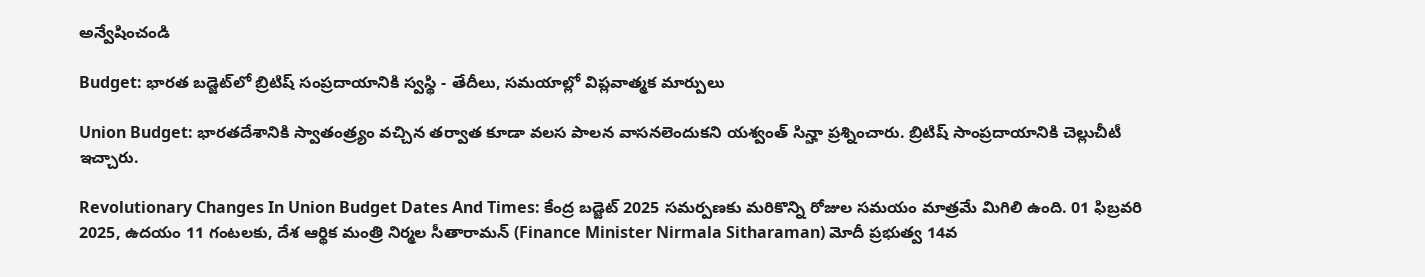అన్వేషించండి

Budget: భారత బడ్జెట్‌లో బ్రిటిష్ సంప్రదాయానికి స్వస్థి - తేదీలు, సమయాల్లో విప్లవాత్మక మార్పులు

Union Budget: భారతదేశానికి స్వాతంత్ర్యం వచ్చిన తర్వాత కూడా వలస పాలన వాసనలెందుకని యశ్వంత్ సిన్హా ప్రశ్నించారు. బ్రిటిష్‌ సాంప్రదాయానికి చెల్లుచీటీ ఇచ్చారు.

Revolutionary Changes In Union Budget Dates And Times: కేంద్ర బడ్జెట్ 2025 సమర్పణకు మరికొన్ని రోజుల సమయం మాత్రమే మిగిలి ఉంది. 01 ఫిబ్రవరి 2025, ఉదయం 11 గంటలకు, దేశ ఆర్థిక మంత్రి నిర్మల సీతారామన్ (Finance Minister Nirmala Sitharaman) మోదీ ప్రభుత్వ 14వ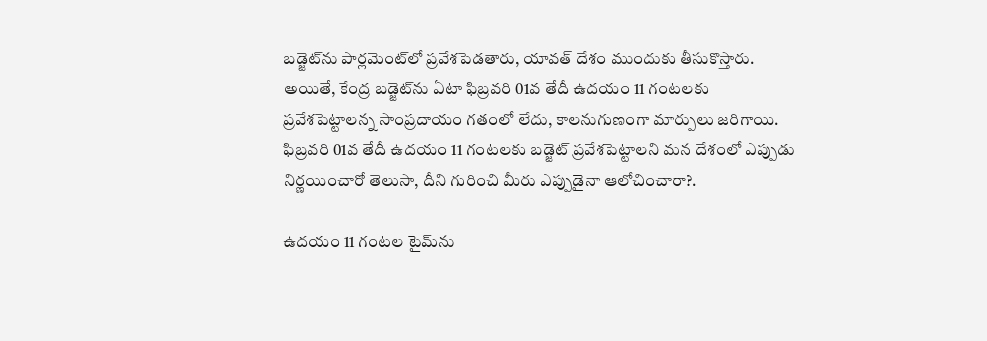బడ్జెట్‌ను పార్లమెంట్‌లో ప్రవేశపెడతారు, యావత్‌ దేశం ముందుకు తీసుకొస్తారు. అయితే, కేంద్ర బడ్జెట్‌ను ఏటా ఫిబ్రవరి 01వ తేదీ ఉదయం 11 గంటలకు ప్రవేశపెట్టాలన్న సాంప్రదాయం గతంలో లేదు, కాలనుగుణంగా మార్పులు జరిగాయి. ఫిబ్రవరి 01వ తేదీ ఉదయం 11 గంటలకు బడ్జెట్‌ ప్రవేశపెట్టాలని మన దేశంలో ఎప్పుడు నిర్ణయించారో తెలుసా, దీని గురించి మీరు ఎప్పుడైనా ఆలోచించారా?.

ఉదయం 11 గంటల టైమ్‌ను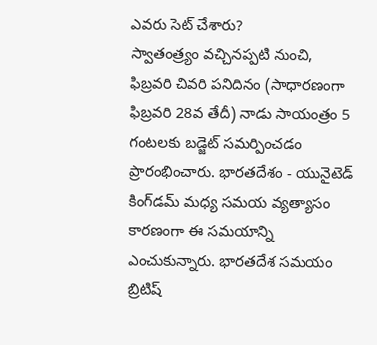ఎవరు సెట్ చేశారు?
స్వాతంత్ర్యం వచ్చినప్పటి నుంచి, ఫిబ్రవరి చివరి పనిదినం (సాధారణంగా ఫిబ్రవరి 28వ తేదీ) నాడు సాయంత్రం 5 గంటలకు బడ్జెట్‌ సమర్పించడం ప్రారంభించారు. భారతదేశం - యునైటెడ్ కింగ్‌డమ్ మధ్య సమయ వ్యత్యాసం కారణంగా ఈ సమయాన్ని ఎంచుకున్నారు. భారతదేశ సమయం బ్రిటిష్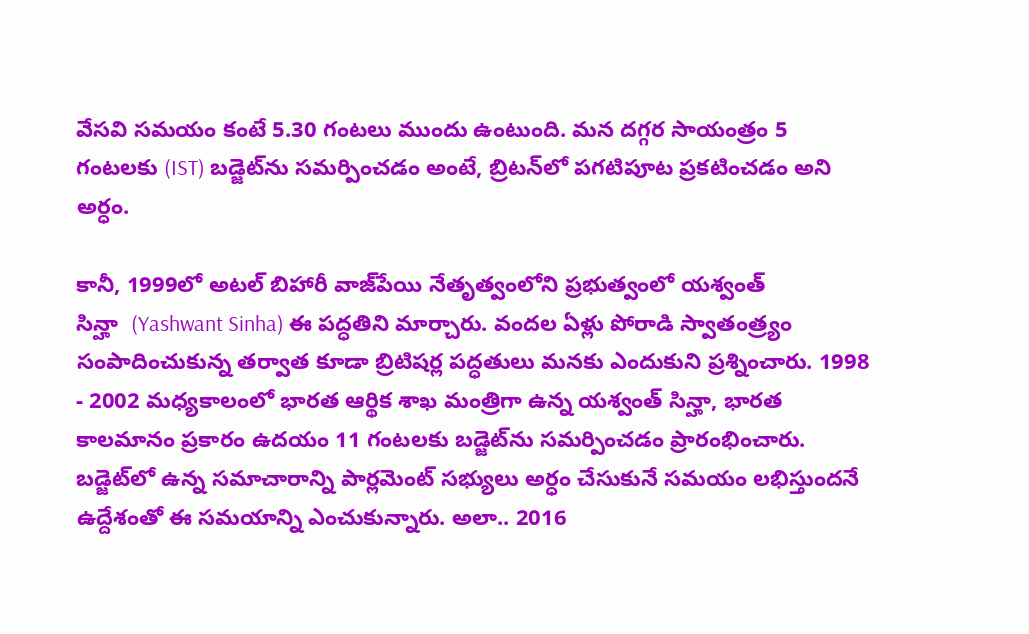వేసవి సమయం కంటే 5.30 గంటలు ముందు ఉంటుంది. మన దగ్గర సాయంత్రం 5 గంటలకు (IST) బడ్జెట్‌ను సమర్పించడం అంటే, బ్రిటన్‌లో పగటిపూట ప్రకటించడం అని అర్ధం.

కానీ, 1999లో అటల్ బిహారీ వాజ్‌పేయి నేతృత్వంలోని ప్రభుత్వంలో యశ్వంత్ సిన్హా  ‍‌(Yashwant Sinha) ఈ పద్ధతిని మార్చారు. వందల ఏళ్లు పోరాడి స్వాతంత్ర్యం సంపాదించుకున్న తర్వాత కూడా బ్రిటిషర్ల పద్ధతులు మనకు ఎందుకుని ప్రశ్నించారు. 1998 - 2002 మధ్యకాలంలో భారత ఆర్థిక శాఖ మంత్రిగా ఉన్న యశ్వంత్‌ సిన్హా, భారత కాలమానం ప్రకారం ఉదయం 11 గంటలకు బడ్జెట్‌ను సమర్పించడం ప్రారంభించారు. బడ్జెట్‌లో ఉన్న సమాచారాన్ని పార్లమెంట్‌ సభ్యులు అర్ధం చేసుకునే సమయం లభిస్తుందనే ఉద్దేశంతో ఈ సమయాన్ని ఎంచుకున్నారు. అలా.. 2016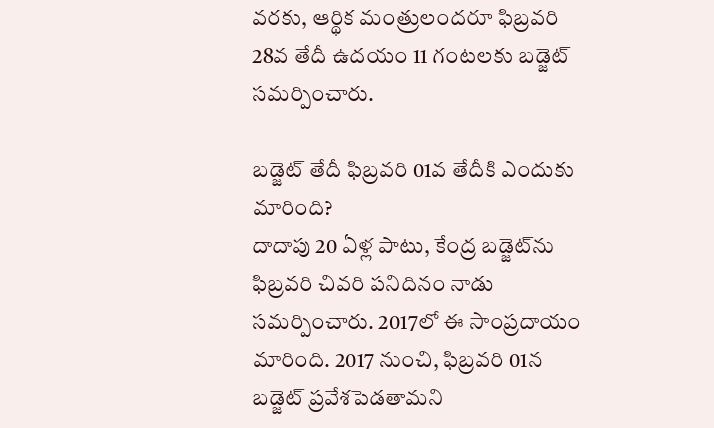వరకు, ఆర్థిక మంత్రులందరూ ఫిబ్రవరి 28వ తేదీ ఉదయం 11 గంటలకు బడ్జెట్‌ సమర్పించారు.

బడ్జెట్‌ తేదీ ఫిబ్రవరి 01వ తేదీకి ఎందుకు మారింది?
దాదాపు 20 ఏళ్ల పాటు, కేంద్ర బడ్జెట్‌ను ఫిబ్రవరి చివరి పనిదినం నాడు సమర్పించారు. 2017లో ఈ సాంప్రదాయం మారింది. 2017 నుంచి, ఫిబ్రవరి 01న బడ్జెట్‌ ప్రవేశపెడతామని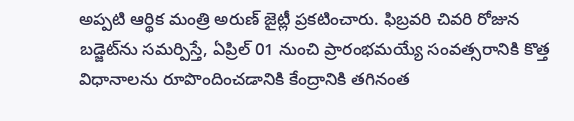అప్పటి ఆర్థిక మంత్రి అరుణ్‌ జైట్లీ ప్రకటించారు. ఫిబ్రవరి చివరి రోజున బడ్జెట్‌ను సమర్పిస్తే, ఏప్రిల్ 01 నుంచి ప్రారంభమయ్యే సంవత్సరానికి కొత్త విధానాలను రూపొందించడానికి కేంద్రానికి తగినంత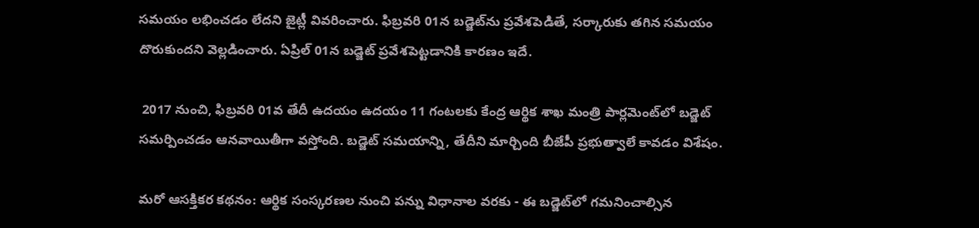సమయం లభించడం లేదని జైట్లీ వివరించారు. ఫిబ్రవరి 01న బడ్జెట్‌ను ప్రవేశపెడితే, సర్కారుకు తగిన సమయం దొరుకుందని వెల్లడించారు. ఏప్రిల్ 01న బడ్జెట్‌ ప్రవేశపెట్టడానికి కారణం ఇదే.

 2017 నుంచి, ఫిబ్రవరి 01వ తేదీ ఉదయం ఉదయం 11 గంటలకు కేంద్ర ఆర్థిక శాఖ మంత్రి పార్లమెంట్‌లో బడ్జెట్‌ సమర్పించడం ఆనవాయితీగా వస్తోంది. బడ్జెట్‌ సమయాన్ని, తేదీని మార్చింది బీజేపీ ప్రభుత్వాలే కావడం విశేషం.

మరో ఆసక్తికర కథనం: ఆర్థిక సంస్కరణల నుంచి పన్ను విధానాల వరకు - ఈ బడ్జెట్‌లో గమనించాల్సిన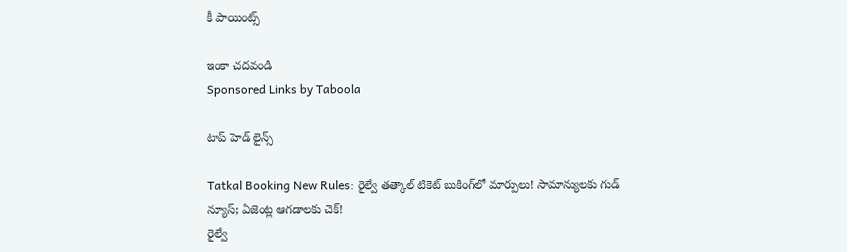కీ పాయింట్స్‌

ఇంకా చదవండి
Sponsored Links by Taboola

టాప్ హెడ్ లైన్స్

Tatkal Booking New Rules: రైల్వే తత్కాల్ టికెట్ బుకింగ్‌లో మార్పులు! సామాన్యులకు గుడ్ న్యూస్; ఏజెంట్ల ఆగడాలకు చెక్!
రైల్వే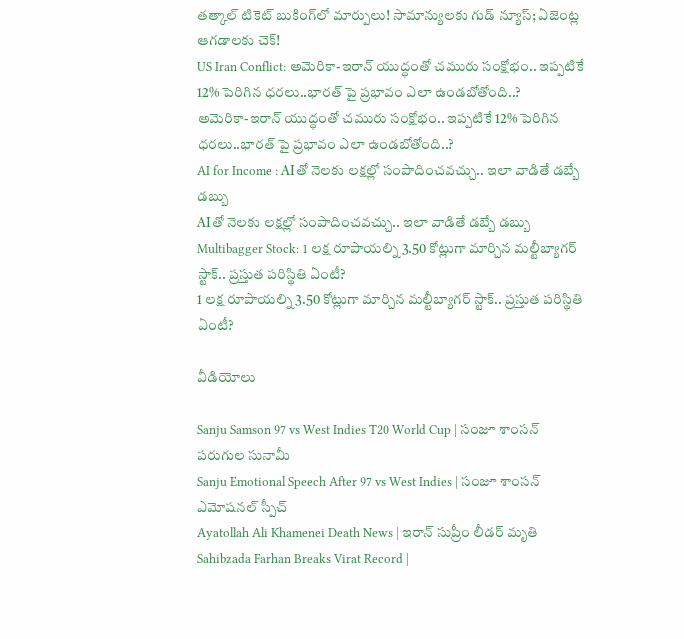తత్కాల్ టికెట్ బుకింగ్‌లో మార్పులు! సామాన్యులకు గుడ్ న్యూస్; ఏజెంట్ల ఆగడాలకు చెక్!
US Iran Conflict: అమెరికా-ఇరాన్ యుద్ధంతో చమురు సంక్షోభం.. ఇప్పటికే 12% పెరిగిన ధరలు..భారత్ పై ప్రభావం ఎలా ఉండబోతోంది..?
అమెరికా-ఇరాన్ యుద్ధంతో చమురు సంక్షోభం.. ఇప్పటికే 12% పెరిగిన ధరలు..భారత్ పై ప్రభావం ఎలా ఉండబోతోంది..?
AI for Income : AIతో నెలకు లక్షల్లో సంపాదించవచ్చు.. ఇలా వాడితే డబ్బే డబ్బు
AIతో నెలకు లక్షల్లో సంపాదించవచ్చు.. ఇలా వాడితే డబ్బే డబ్బు
Multibagger Stock: 1 లక్ష రూపాయల్ని 3.50 కోట్లుగా మార్చిన మల్టీబ్యాగర్ స్టాక్.. ప్రస్తుత పరిస్థితి ఏంటీ?
1 లక్ష రూపాయల్ని 3.50 కోట్లుగా మార్చిన మల్టీబ్యాగర్ స్టాక్.. ప్రస్తుత పరిస్థితి ఏంటీ?

వీడియోలు

Sanju Samson 97 vs West Indies T20 World Cup | సంజూ శాంసన్ పరుగుల సునామీ
Sanju Emotional Speech After 97 vs West Indies | సంజూ శాంసన్ ఎమోషనల్ స్పీచ్
Ayatollah Ali Khamenei Death News | ఇరాన్ సుప్రీం లీడర్ మృతి
Sahibzada Farhan Breaks Virat Record |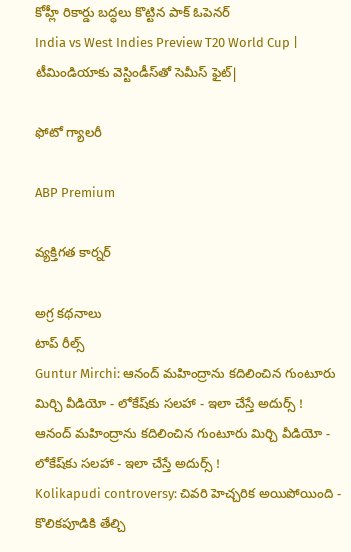కోహ్లీ రికార్డు బద్ధలు కొట్టిన పాక్ ఓపెనర్
India vs West Indies Preview T20 World Cup | టీమిండియాకు వెస్టిండీస్‌తో సెమీస్ ఫైట్|

ఫోటో గ్యాలరీ

ABP Premium

వ్యక్తిగత కార్నర్

అగ్ర కథనాలు
టాప్ రీల్స్
Guntur Mirchi: ఆనంద్ మహింద్రాను కదిలించిన గుంటూరు మిర్చి వీడియో - లోకేష్‌కు సలహా - ఇలా చేస్తే అదుర్స్ !
ఆనంద్ మహింద్రాను కదిలించిన గుంటూరు మిర్చి వీడియో - లోకేష్‌కు సలహా - ఇలా చేస్తే అదుర్స్ !
Kolikapudi controversy: చివరి హెచ్చరిక అయిపోయింది - కొలికపూడికి తేల్చి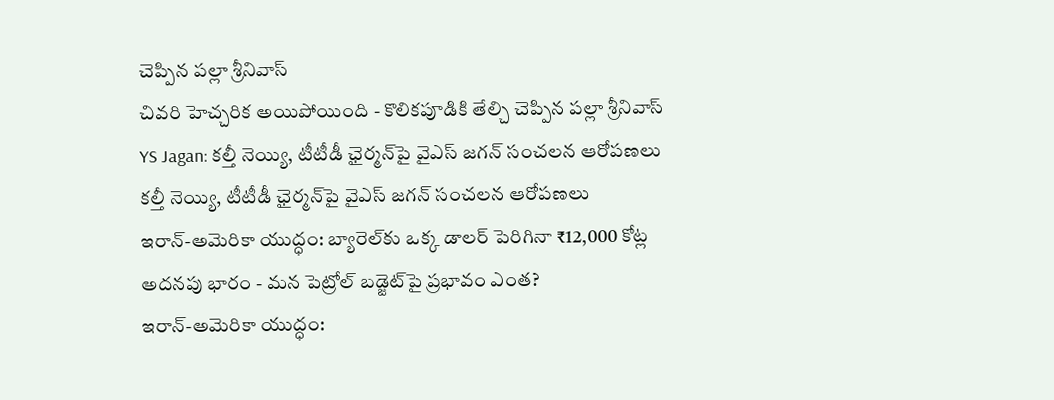చెప్పిన పల్లా శ్రీనివాస్
చివరి హెచ్చరిక అయిపోయింది - కొలికపూడికి తేల్చి చెప్పిన పల్లా శ్రీనివాస్
YS Jagan: కల్తీ నెయ్యి, టీటీడీ ఛైర్మన్‌పై వైఎస్ జగన్ సంచలన ఆరోపణలు
కల్తీ నెయ్యి, టీటీడీ ఛైర్మన్‌పై వైఎస్ జగన్ సంచలన ఆరోపణలు
ఇరాన్‌-అమెరికా యుద్ధం: బ్యారెల్‌కు ఒక్క డాలర్‌ పెరిగినా ₹12,000 కోట్ల అదనపు భారం - మన పెట్రోల్‌ బడ్జెట్‌పై ప్రభావం ఎంత?
ఇరాన్‌-అమెరికా యుద్ధం: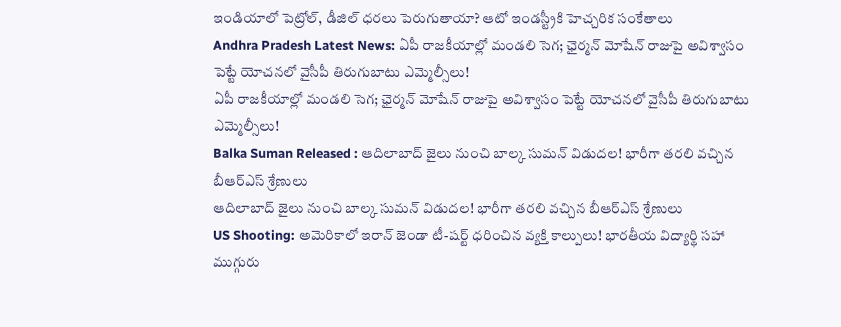ఇండియాలో పెట్రోల్, డీజిల్‌ ధరలు పెరుగుతాయా? ఆటో ఇండస్ట్రీకి హెచ్చరిక సంకేతాలు
Andhra Pradesh Latest News: ఏపీ రాజకీయాల్లో మండలి సెగ; ఛైర్మన్‌ మోషేన్‌ రాజుపై అవిశ్వాసం పెట్టే యోచనలో వైసీపీ తిరుగుబాటు ఎమ్మెల్సీలు!
ఏపీ రాజకీయాల్లో మండలి సెగ; ఛైర్మన్‌ మోషేన్‌ రాజుపై అవిశ్వాసం పెట్టే యోచనలో వైసీపీ తిరుగుబాటు ఎమ్మెల్సీలు!
Balka Suman Released : ఆదిలాబాద్ జైలు నుంచి బాల్క సుమన్ విడుదల! భారీగా తరలి వచ్చిన బీఆర్‌ఎస్‌ శ్రేణులు
ఆదిలాబాద్ జైలు నుంచి బాల్క సుమన్ విడుదల! భారీగా తరలి వచ్చిన బీఆర్‌ఎస్‌ శ్రేణులు
US Shooting: అమెరికాలో ఇరాన్ జెండా టీ-షర్ట్ ధరించిన వ్యక్తి కాల్పులు! భారతీయ విద్యార్థి సహా ముగ్గురు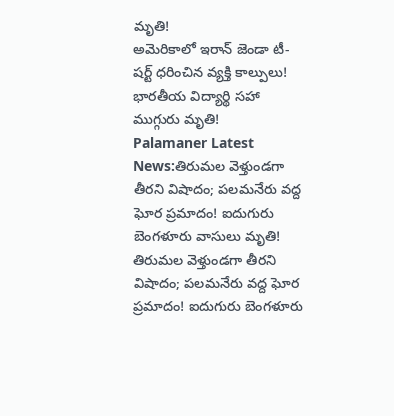మృతి!
అమెరికాలో ఇరాన్ జెండా టీ-షర్ట్ ధరించిన వ్యక్తి కాల్పులు! భారతీయ విద్యార్థి సహా ముగ్గురు మృతి!
Palamaner Latest News:తిరుమల వెళ్తుండగా తీరని విషాదం; పలమనేరు వద్ద ఘోర ప్రమాదం! ఐదుగురు బెంగళూరు వాసులు మృతి!
తిరుమల వెళ్తుండగా తీరని విషాదం; పలమనేరు వద్ద ఘోర ప్రమాదం! ఐదుగురు బెంగళూరు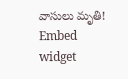వాసులు మృతి!
Embed widget